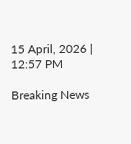15 April, 2026 | 12:57 PM

Breaking News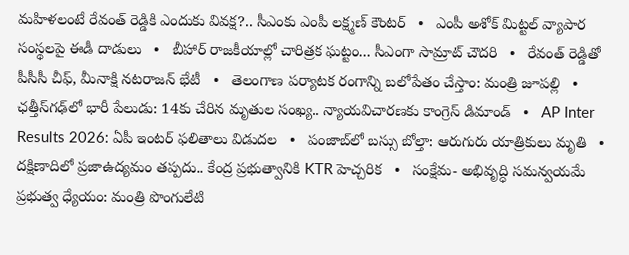మహిళలంటే రేవంత్ రెడ్డికి ఎందుకు వివక్ష?.. సీఎంకు ఎంపీ లక్ష్మణ్ కౌంటర్   •   ఎంపీ అశోక్ మిట్టల్‌ వ్యాపార సంస్థలపై ఈడీ దాడులు   •   బీహార్ రాజకీయాల్లో చారిత్రక ఘట్టం... సీఎంగా సామ్రాట్‌ చౌదరి   •   రేవంత్‌ రెడ్డితో పీసీసీ చీఫ్, మీనాక్షి నటరాజన్ భేటీ   •   తెలంగాణ పర్యాటక రంగాన్ని బలోపేతం చేస్తాం: మంత్రి జూపల్లి   •   ఛత్తీస్‌గఢ్‌లో భారీ పేలుడు: 14కు చేరిన మృతుల సంఖ్య.. న్యాయవిచారణకు కాంగ్రెస్ డిమాండ్   •   AP Inter Results 2026: ఏపీ ఇంటర్ ఫలితాలు విడుదల   •   పంజాబ్‌లో బస్సు బోల్తా: ఆరుగురు యాత్రికులు మృతి   •   దక్షిణాదిలో ప్రజాఉద్యమం తప్పదు.. కేంద్ర ప్రభుత్వానికి KTR హెచ్చరిక   •   సంక్షేమ- అభివృద్ధి సమన్వయమే ప్రభుత్వ ధ్యేయం: మంత్రి పొంగులేటి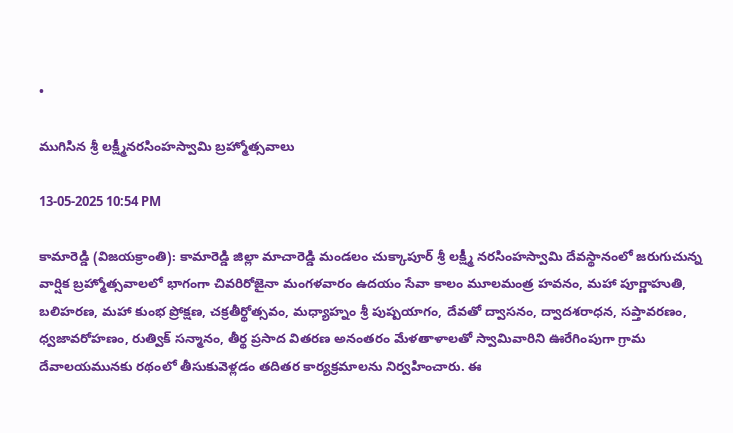•

ముగిసిన శ్రీ లక్ష్మీనరసింహస్వామి బ్రహ్మోత్సవాలు

13-05-2025 10:54 PM

కామారెడ్డి (విజయక్రాంతి): కామారెడ్డి జిల్లా మాచారెడ్డి మండలం చుక్కాపూర్ శ్రీ లక్ష్మీ నరసింహస్వామి దేవస్థానంలో జరుగుచున్న వార్షిక బ్రహ్మోత్సవాలలో భాగంగా చివరిరోజైనా మంగళవారం ఉదయం సేవా కాలం మూలమంత్ర హవనం, మహా పూర్ణాహుతి, బలిహరణ, మహా కుంభ ప్రోక్షణ, చక్రతీర్థోత్సవం, మధ్యాహ్నం శ్రీ పుష్పయాగం, దేవతో ద్వాసనం, ద్వాదశరాధన, సప్తావరణం, ధ్వజావరోహణం, రుత్విక్ సన్మానం, తీర్థ ప్రసాద వితరణ అనంతరం మేళతాళాలతో స్వామివారిని ఊరేగింపుగా గ్రామ దేవాలయమునకు రథంలో తీసుకువెళ్లడం తదితర కార్యక్రమాలను నిర్వహించారు. ఈ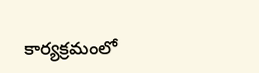కార్యక్రమంలో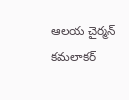ఆలయ చైర్మన్ కమలాకర్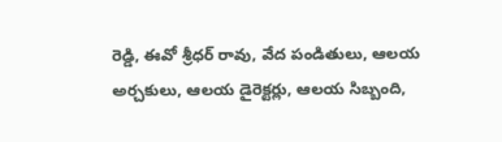రెడ్డి, ఈవో శ్రీధర్ రావు, వేద పండితులు, ఆలయ అర్చకులు, ఆలయ డైరెక్టర్లు, ఆలయ సిబ్బంది,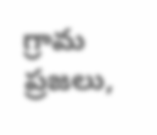గ్రామ ప్రజలు,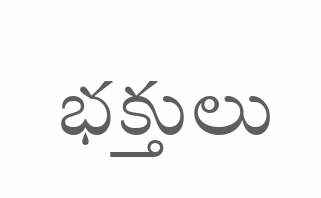భక్తులు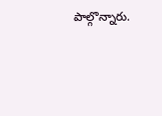పాల్గొన్నారు.